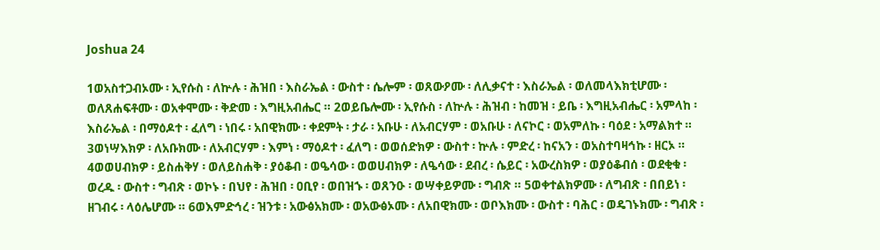Joshua 24

1ወአስተጋብኦሙ ፡ ኢየሱስ ፡ ለኵሉ ፡ ሕዝበ ፡ እስራኤል ፡ ውስተ ፡ ሴሎም ፡ ወጸውዖሙ ፡ ለሊቃናተ ፡ እስራኤል ፡ ወለመላእክቲሆሙ ፡ ወለጸሐፍቶሙ ፡ ወአቀሞሙ ፡ ቅድመ ፡ እግዚአብሔር ። 2ወይቤሎሙ ፡ ኢየሱስ ፡ ለኵሉ ፡ ሕዝብ ፡ ከመዝ ፡ ይቤ ፡ እግዚአብሔር ፡ አምላከ ፡ እስራኤል ፡ በማዕዶተ ፡ ፈለግ ፡ ነበሩ ፡ አበዊክሙ ፡ ቀደምት ፡ ታራ ፡ አቡሁ ፡ ለአብርሃም ፡ ወአቡሁ ፡ ለናኮር ፡ ወአምለኩ ፡ ባዕደ ፡ አማልክተ ። 3ወነሣእክዎ ፡ ለአቡክሙ ፡ ለአብርሃም ፡ እምነ ፡ ማዕዶተ ፡ ፈለግ ፡ ወወሰድክዎ ፡ ውስተ ፡ ኵሉ ፡ ምድረ ፡ ከናአን ፡ ወአስተባዛኅኩ ፡ ዘርኦ ። 4ወወሀብክዎ ፡ ይስሐቅሃ ፡ ወለይስሐቅ ፡ ያዕቆብ ፡ ወዔሳው ፡ ወወሀብክዎ ፡ ለዔሳው ፡ ደብረ ፡ ሴይር ፡ አውረስክዎ ፡ ወያዕቆብሰ ፡ ወደቂቁ ፡ ወረዱ ፡ ውስተ ፡ ግብጽ ፡ ወኮኑ ፡ በህየ ፡ ሕዝበ ፡ ዐቢየ ፡ ወበዝኁ ፡ ወጸንዑ ፡ ወሣቀይዎሙ ፡ ግብጽ ። 5ወቀተልክዎሙ ፡ ለግብጽ ፡ በበይነ ፡ ዘገብሩ ፡ ላዕሌሆሙ ። 6ወእምድኅረ ፡ ዝንቱ ፡ አውፅአክሙ ፡ ወአውፅኦሙ ፡ ለአበዊክሙ ፡ ወቦእክሙ ፡ ውስተ ፡ ባሕር ፡ ወዴገኑክሙ ፡ ግብጽ ፡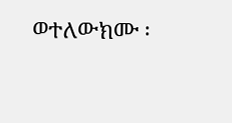ወተለውክሙ ፡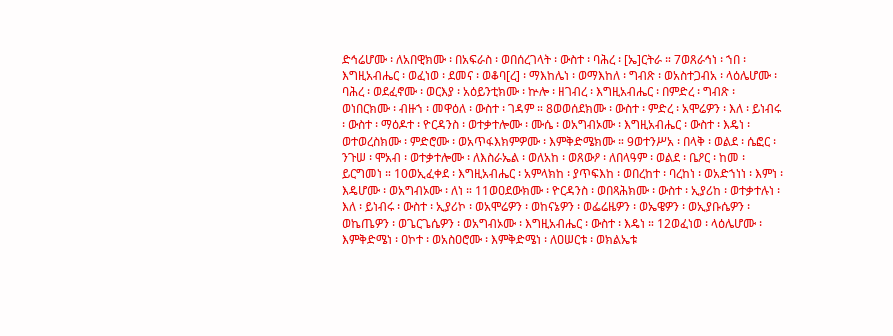ድኅሬሆሙ ፡ ለአበዊክሙ ፡ በአፍራስ ፡ ወበሰረገላት ፡ ውስተ ፡ ባሕረ ፡ [ኤ]ርትራ ። 7ወጸራኅነ ፡ ኀበ ፡ እግዚአብሔር ፡ ወፈነወ ፡ ደመና ፡ ወቆባ[ረ] ፡ ማእከሌነ ፡ ወማእከለ ፡ ግብጽ ፡ ወአስተጋብአ ፡ ላዕሌሆሙ ፡ ባሕረ ፡ ወደፈኖሙ ፡ ወርእያ ፡ አዕይንቲክሙ ፡ ኵሎ ፡ ዘገብረ ፡ እግዚአብሔር ፡ በምድረ ፡ ግብጽ ፡ ወነበርክሙ ፡ ብዙኀ ፡ መዋዕለ ፡ ውስተ ፡ ገዳም ። 8ወወሰደክሙ ፡ ውስተ ፡ ምድረ ፡ አሞሬዎን ፡ እለ ፡ ይነብሩ ፡ ውስተ ፡ ማዕዶተ ፡ ዮርዳንስ ፡ ወተቃተሎሙ ፡ ሙሴ ፡ ወአግብኦሙ ፡ እግዚአብሔር ፡ ውስተ ፡ እዴነ ፡ ወተወረስክሙ ፡ ምድሮሙ ፡ ወአጥፋእክምዎሙ ፡ እምቅድሜክሙ ። 9ወተንሥአ ፡ በላቅ ፡ ወልደ ፡ ሴፎር ፡ ንጉሠ ፡ ሞአብ ፡ ወተቃተሎሙ ፡ ለእስራኤል ፡ ወለአከ ፡ ወጸውዖ ፡ ለበላዓም ፡ ወልደ ፡ ቤዖር ፡ ከመ ፡ ይርግመነ ። 10ወኢፈቀደ ፡ እግዚአብሔር ፡ አምላክከ ፡ ያጥፍእከ ፡ ወበረከተ ፡ ባረከነ ፡ ወአድኀነነ ፡ እምነ ፡ እዴሆሙ ፡ ወአግብኦሙ ፡ ለነ ። 11ወዐደውክሙ ፡ ዮርዳንስ ፡ ወበጻሕክሙ ፡ ውስተ ፡ ኢያሪከ ፡ ወተቃተሉነ ፡ እለ ፡ ይነብሩ ፡ ውስተ ፡ ኢያሪኮ ፡ ወአሞሬዎን ፡ ወከናኔዎን ፡ ወፌሬዜዎን ፡ ወኤዌዎን ፡ ወኢያቡሴዎን ፡ ወኬጤዎን ፡ ወጌርጌሴዎን ፡ ወአግብኦሙ ፡ እግዚአብሔር ፡ ውስተ ፡ እዴነ ። 12ወፈነወ ፡ ላዕሌሆሙ ፡ እምቅድሜነ ፡ ዐኮተ ፡ ወአስዐሮሙ ፡ እምቅድሜነ ፡ ለዐሠርቱ ፡ ወክልኤቱ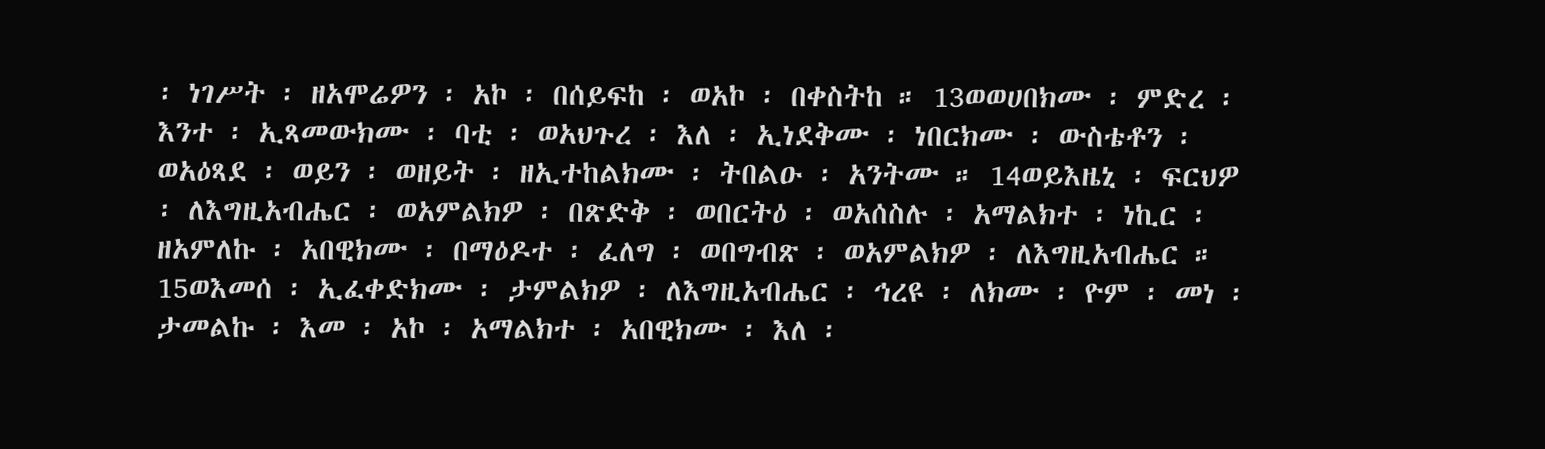፡ ነገሥት ፡ ዘአሞሬዎን ፡ አኮ ፡ በሰይፍከ ፡ ወአኮ ፡ በቀስትከ ። 13ወወሀበክሙ ፡ ምድረ ፡ እንተ ፡ ኢጻመውክሙ ፡ ባቲ ፡ ወአህጉረ ፡ እለ ፡ ኢነደቅሙ ፡ ነበርክሙ ፡ ውስቴቶን ፡ ወአዕጻደ ፡ ወይን ፡ ወዘይት ፡ ዘኢተከልክሙ ፡ ትበልዑ ፡ አንትሙ ። 14ወይእዜኒ ፡ ፍርህዎ ፡ ለእግዚአብሔር ፡ ወአምልክዎ ፡ በጽድቅ ፡ ወበርትዕ ፡ ወአሰስሉ ፡ አማልክተ ፡ ነኪር ፡ ዘአምለኩ ፡ አበዊክሙ ፡ በማዕዶተ ፡ ፈለግ ፡ ወበግብጽ ፡ ወአምልክዎ ፡ ለእግዚአብሔር ። 15ወእመሰ ፡ ኢፈቀድክሙ ፡ ታምልክዎ ፡ ለእግዚአብሔር ፡ ኅረዩ ፡ ለክሙ ፡ ዮም ፡ መነ ፡ ታመልኩ ፡ እመ ፡ አኮ ፡ አማልክተ ፡ አበዊክሙ ፡ እለ ፡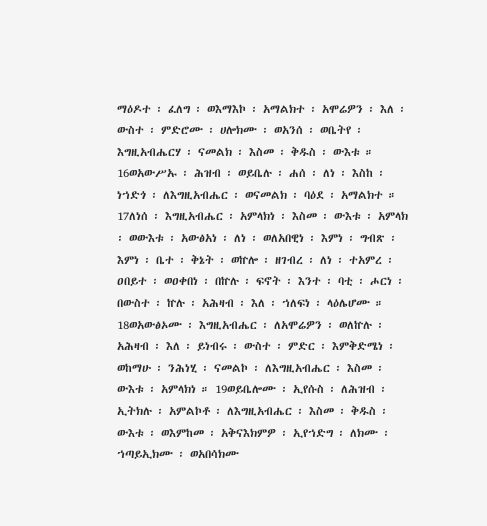ማዕዶተ ፡ ፈለግ ፡ ወእማእኮ ፡ አማልክተ ፡ አሞሬዎን ፡ እለ ፡ ውስተ ፡ ምድሮሙ ፡ ሀሎክሙ ፡ ወአንሰ ፡ ወቤትየ ፡ እግዚአብሔርሃ ፡ ናመልክ ፡ እስመ ፡ ቅዱስ ፡ ውእቱ ። 16ወአውሥኡ ፡ ሕዝብ ፡ ወይቤሉ ፡ ሐሰ ፡ ለነ ፡ እስከ ፡ ነኀድጎ ፡ ለእግዚአብሔር ፡ ወናመልክ ፡ ባዕደ ፡ አማልክተ ። 17ለነሰ ፡ እግዚአብሔር ፡ አምላክነ ፡ እስመ ፡ ውእቱ ፡ አምላክ ፡ ወውእቱ ፡ አውፅአነ ፡ ለነ ፡ ወለአበዊነ ፡ እምነ ፡ ግብጽ ፡ እምነ ፡ ቤተ ፡ ቅኔት ፡ ወኵሎ ፡ ዘገብረ ፡ ለነ ፡ ተአምረ ፡ ዐበይተ ፡ ወዐቀበነ ፡ በኵሉ ፡ ፍኖት ፡ እንተ ፡ ባቲ ፡ ሖርነ ፡ በውስተ ፡ ኵሉ ፡ አሕዛብ ፡ እለ ፡ ኀለፍነ ፡ ላዕሌሆሙ ። 18ወአውፅኦሙ ፡ እግዚአብሔር ፡ ለአሞሬዎን ፡ ወለኵሉ ፡ አሕዛብ ፡ እለ ፡ ይነብሩ ፡ ውስተ ፡ ምድር ፡ እምቅድሜነ ፡ ወከማሁ ፡ ንሕነሂ ፡ ናመልኮ ፡ ለእግዚአብሔር ፡ እስመ ፡ ውእቱ ፡ አምላክነ ። 19ወይቤሎሙ ፡ ኢየሱስ ፡ ለሕዝብ ፡ ኢትክሉ ፡ አምልኮቶ ፡ ለእግዚአብሔር ፡ እስመ ፡ ቅዱስ ፡ ውእቱ ፡ ወእምከመ ፡ አቅናእክምዎ ፡ ኢየኀድግ ፡ ለክሙ ፡ ኀጣይኢክሙ ፡ ወአበሳክሙ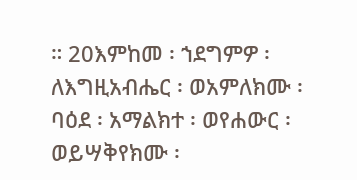። 20እምከመ ፡ ኀደግምዎ ፡ ለእግዚአብሔር ፡ ወአምለክሙ ፡ ባዕደ ፡ አማልክተ ፡ ወየሐውር ፡ ወይሣቅየክሙ ፡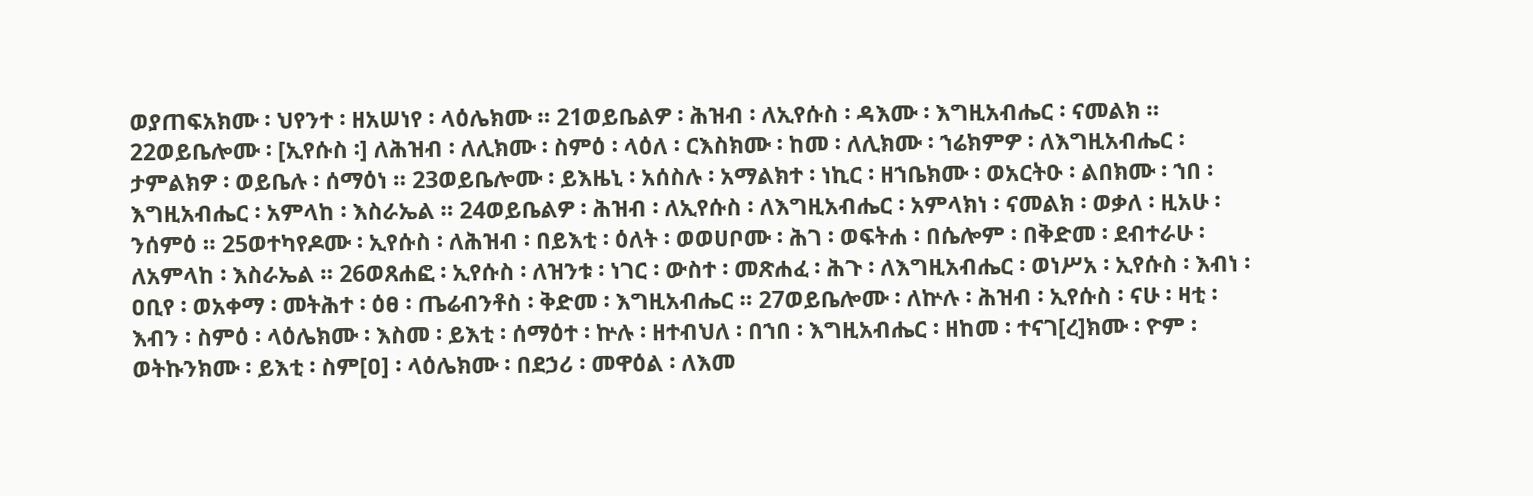ወያጠፍአክሙ ፡ ህየንተ ፡ ዘአሠነየ ፡ ላዕሌክሙ ። 21ወይቤልዎ ፡ ሕዝብ ፡ ለኢየሱስ ፡ ዳእሙ ፡ እግዚአብሔር ፡ ናመልክ ። 22ወይቤሎሙ ፡ [ኢየሱስ ፡] ለሕዝብ ፡ ለሊክሙ ፡ ስምዕ ፡ ላዕለ ፡ ርእስክሙ ፡ ከመ ፡ ለሊክሙ ፡ ኀሬክምዎ ፡ ለእግዚአብሔር ፡ ታምልክዎ ፡ ወይቤሉ ፡ ሰማዕነ ። 23ወይቤሎሙ ፡ ይእዜኒ ፡ አሰስሉ ፡ አማልክተ ፡ ነኪር ፡ ዘኀቤክሙ ፡ ወአርትዑ ፡ ልበክሙ ፡ ኀበ ፡ እግዚአብሔር ፡ አምላከ ፡ እስራኤል ። 24ወይቤልዎ ፡ ሕዝብ ፡ ለኢየሱስ ፡ ለእግዚአብሔር ፡ አምላክነ ፡ ናመልክ ፡ ወቃለ ፡ ዚአሁ ፡ ንሰምዕ ። 25ወተካየዶሙ ፡ ኢየሱስ ፡ ለሕዝብ ፡ በይእቲ ፡ ዕለት ፡ ወወሀቦሙ ፡ ሕገ ፡ ወፍትሐ ፡ በሴሎም ፡ በቅድመ ፡ ደብተራሁ ፡ ለአምላከ ፡ እስራኤል ። 26ወጸሐፎ ፡ ኢየሱስ ፡ ለዝንቱ ፡ ነገር ፡ ውስተ ፡ መጽሐፈ ፡ ሕጉ ፡ ለእግዚአብሔር ፡ ወነሥአ ፡ ኢየሱስ ፡ እብነ ፡ ዐቢየ ፡ ወአቀማ ፡ መትሕተ ፡ ዕፀ ፡ ጤሬብንቶስ ፡ ቅድመ ፡ እግዚአብሔር ። 27ወይቤሎሙ ፡ ለኵሉ ፡ ሕዝብ ፡ ኢየሱስ ፡ ናሁ ፡ ዛቲ ፡ እብን ፡ ስምዕ ፡ ላዕሌክሙ ፡ እስመ ፡ ይእቲ ፡ ሰማዕተ ፡ ኵሉ ፡ ዘተብህለ ፡ በኀበ ፡ እግዚአብሔር ፡ ዘከመ ፡ ተናገ[ረ]ክሙ ፡ ዮም ፡ ወትኩንክሙ ፡ ይእቲ ፡ ስም[ዐ] ፡ ላዕሌክሙ ፡ በደኃሪ ፡ መዋዕል ፡ ለእመ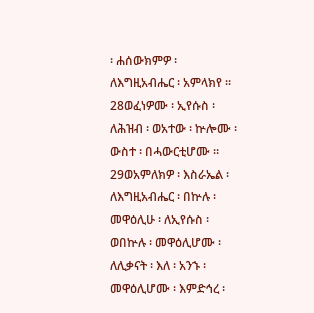፡ ሐሰውክምዎ ፡ ለእግዚአብሔር ፡ አምላክየ ። 28ወፈነዎሙ ፡ ኢየሱስ ፡ ለሕዝብ ፡ ወአተው ፡ ኵሎሙ ፡ ውስተ ፡ በሓውርቲሆሙ ። 29ወአምለክዎ ፡ እስራኤል ፡ ለእግዚአብሔር ፡ በኵሉ ፡ መዋዕሊሁ ፡ ለኢየሱስ ፡ ወበኵሉ ፡ መዋዕሊሆሙ ፡ ለሊቃናት ፡ እለ ፡ አንኁ ፡ መዋዕሊሆሙ ፡ እምድኅረ ፡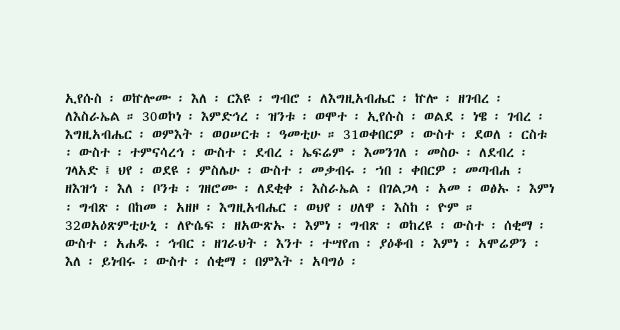ኢየሱስ ፡ ወኵሎሙ ፡ እለ ፡ ርእዩ ፡ ግብሮ ፡ ለእግዚአብሔር ፡ ኵሎ ፡ ዘገብረ ፡ ለእስራኤል ። 30ወኮነ ፡ እምድኅረ ፡ ዝንቱ ፡ ወሞተ ፡ ኢየሱስ ፡ ወልደ ፡ ነዌ ፡ ገብረ ፡ እግዚአብሔር ፡ ወምእት ፡ ወዐሠርቱ ፡ ዓመቲሁ ። 31ወቀበርዎ ፡ ውስተ ፡ ደወለ ፡ ርስቱ ፡ ውስተ ፡ ተምናሳረኅ ፡ ውስተ ፡ ደብረ ፡ ኤፍሬም ፡ እመንገለ ፡ መስዑ ፡ ለደብረ ፡ ገላአድ ፤ ህየ ፡ ወደዩ ፡ ምስሌሁ ፡ ውስተ ፡ መቃብሩ ፡ ኀበ ፡ ቀበርዎ ፡ መጣብሐ ፡ ዘእዝኅ ፡ እለ ፡ ቦንቱ ፡ ገዘሮሙ ፡ ለደቂቀ ፡ እስራኤል ፡ በገልጋላ ፡ አመ ፡ ወፅኡ ፡ እምነ ፡ ግብጽ ፡ በከመ ፡ አዘዞ ፡ እግዚአብሔር ፡ ወህየ ፡ ሀለዋ ፡ እስከ ፡ ዮም ። 32ወአዕጽምቲሁኒ ፡ ለዮሴፍ ፡ ዘአውጽኡ ፡ እምነ ፡ ግብጽ ፡ ወከረዩ ፡ ውስተ ፡ ሰቂማ ፡ ውስተ ፡ አሐዱ ፡ ኅብር ፡ ዘገራህት ፡ እንተ ፡ ተሣየጠ ፡ ያዕቆብ ፡ እምነ ፡ አሞሬዎን ፡ እለ ፡ ይነብሩ ፡ ውስተ ፡ ሰቂማ ፡ በምእት ፡ አባግዕ ፡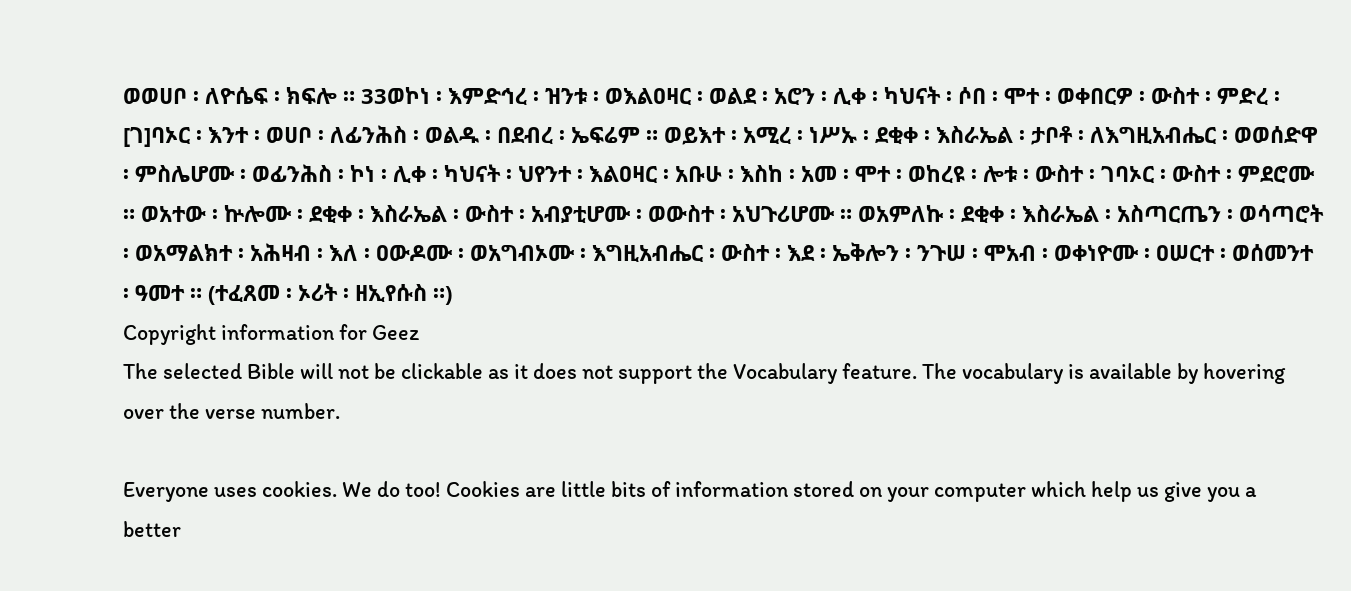ወወሀቦ ፡ ለዮሴፍ ፡ ክፍሎ ። 33ወኮነ ፡ እምድኅረ ፡ ዝንቱ ፡ ወእልዐዛር ፡ ወልደ ፡ አሮን ፡ ሊቀ ፡ ካህናት ፡ ሶበ ፡ ሞተ ፡ ወቀበርዎ ፡ ውስተ ፡ ምድረ ፡ [ገ]ባኦር ፡ እንተ ፡ ወሀቦ ፡ ለፊንሕስ ፡ ወልዱ ፡ በደብረ ፡ ኤፍሬም ። ወይእተ ፡ አሚረ ፡ ነሥኡ ፡ ደቂቀ ፡ እስራኤል ፡ ታቦቶ ፡ ለእግዚአብሔር ፡ ወወሰድዋ ፡ ምስሌሆሙ ፡ ወፊንሕስ ፡ ኮነ ፡ ሊቀ ፡ ካህናት ፡ ህየንተ ፡ እልዐዛር ፡ አቡሁ ፡ እስከ ፡ አመ ፡ ሞተ ፡ ወከረዩ ፡ ሎቱ ፡ ውስተ ፡ ገባኦር ፡ ውስተ ፡ ምደሮሙ ። ወአተው ፡ ኵሎሙ ፡ ደቂቀ ፡ እስራኤል ፡ ውስተ ፡ አብያቲሆሙ ፡ ወውስተ ፡ አህጉሪሆሙ ። ወአምለኩ ፡ ደቂቀ ፡ እስራኤል ፡ አስጣርጤን ፡ ወሳጣሮት ፡ ወአማልክተ ፡ አሕዛብ ፡ እለ ፡ ዐውዶሙ ፡ ወአግብኦሙ ፡ እግዚአብሔር ፡ ውስተ ፡ እደ ፡ ኤቅሎን ፡ ንጉሠ ፡ ሞአብ ፡ ወቀነዮሙ ፡ ዐሠርተ ፡ ወሰመንተ ፡ ዓመተ ። (ተፈጸመ ፡ ኦሪት ፡ ዘኢየሱስ ።)
Copyright information for Geez
The selected Bible will not be clickable as it does not support the Vocabulary feature. The vocabulary is available by hovering over the verse number.

Everyone uses cookies. We do too! Cookies are little bits of information stored on your computer which help us give you a better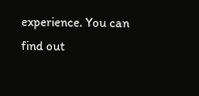experience. You can find out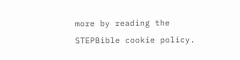more by reading the STEPBible cookie policy.